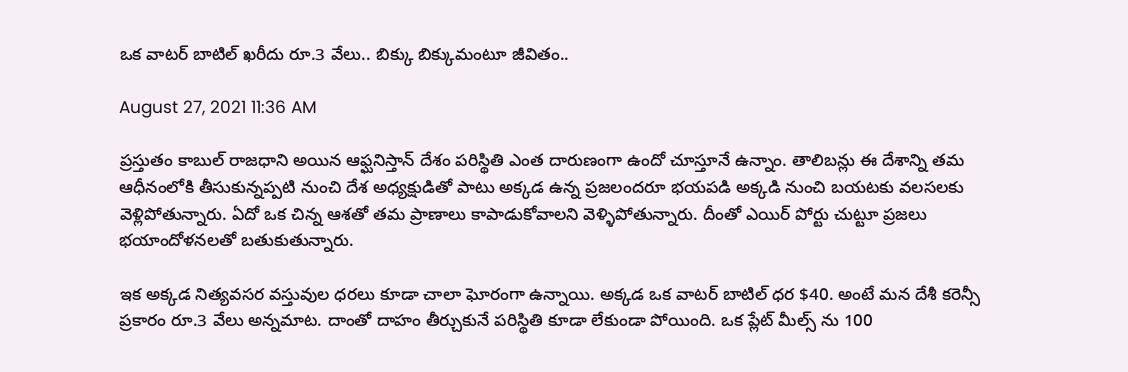ఒక వాటర్ బాటిల్ ఖరీదు రూ.3 వేలు.. బిక్కు బిక్కుమంటూ జీవితం..

August 27, 2021 11:36 AM

ప్రస్తుతం కాబుల్ రాజధాని అయిన ఆఫ్ఘనిస్తాన్ దేశం పరిస్థితి ఎంత దారుణంగా ఉందో చూస్తూనే ఉన్నాం. తాలిబన్లు ఈ దేశాన్ని తమ ఆధీనంలోకి తీసుకున్నప్పటి నుంచి దేశ అధ్యక్షుడితో పాటు అక్కడ ఉన్న ప్రజలందరూ భయపడి అక్కడి నుంచి బయటకు వలసలకు వెళ్లిపోతున్నారు. ఏదో ఒక చిన్న ఆశతో తమ ప్రాణాలు కాపాడుకోవాలని వెళ్ళిపోతున్నారు. దీంతో ఎయిర్ పోర్టు చుట్టూ ప్రజలు భయాందోళనలతో బతుకుతున్నారు.

ఇక అక్కడ నిత్యవసర వస్తువుల ధరలు కూడా చాలా ఘోరంగా ఉన్నాయి. అక్కడ ఒక వాటర్ బాటిల్ ధర $40. అంటే మన దేశీ కరెన్సీ ప్రకారం రూ.3 వేలు అన్నమాట. దాంతో దాహం తీర్చుకునే పరిస్థితి కూడా లేకుండా పోయింది. ఒక ప్లేట్ మీల్స్ ను 100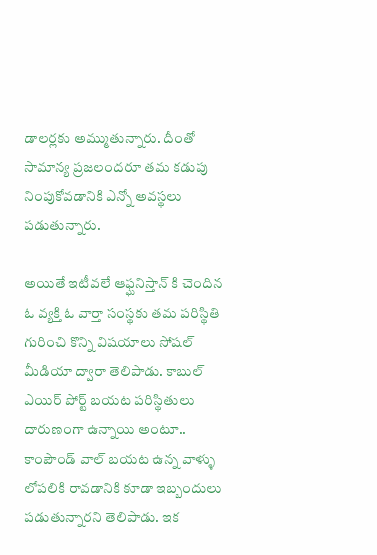డాలర్లకు అమ్ముతున్నారు. దీంతో సామాన్య ప్రజలందరూ తమ కడుపు నింపుకోవడానికి ఎన్నో అవస్థలు పడుతున్నారు.

అయితే ఇటీవలే ఆఫ్ఘనిస్తాన్ కి చెందిన ఓ వ్యక్తి ఓ వార్తా సంస్థకు తమ పరిస్థితి గురించి కొన్ని విషయాలు సోషల్ మీడియా ద్వారా తెలిపాడు. కాబుల్ ఎయిర్ పోర్ట్ బయట పరిస్థితులు దారుణంగా ఉన్నాయి అంటూ.. కాంపౌండ్ వాల్ బయట ఉన్న వాళ్ళు లోపలికి రావడానికి కూడా ఇబ్బందులు పడుతున్నారని తెలిపాడు. ఇక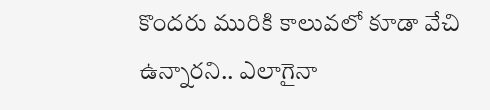కొందరు మురికి కాలువలో కూడా వేచి ఉన్నారని.. ఎలాగైనా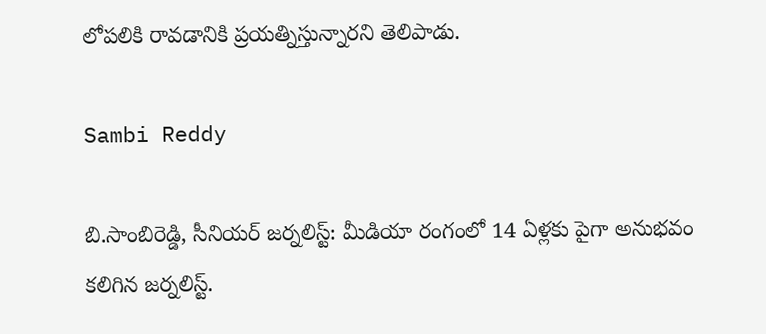లోపలికి రావడానికి ప్రయత్నిస్తున్నారని తెలిపాడు.

Sambi Reddy

బి.సాంబిరెడ్డి, సీనియర్ జర్నలిస్ట్: మీడియా రంగంలో 14 ఏళ్లకు పైగా అనుభవం కలిగిన జర్నలిస్ట్.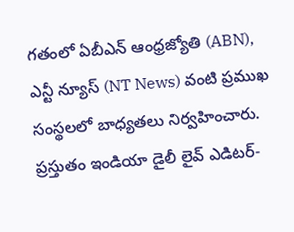గతంలో ఏబీఎన్ ఆంధ్ర‌జ్యోతి (ABN), ఎన్టీ న్యూస్ (NT News) వంటి ప్రముఖ సంస్థలలో బాధ్యతలు నిర్వహించారు. ప్రస్తుతం ఇండియా డైలీ లైవ్ ఎడిటర్-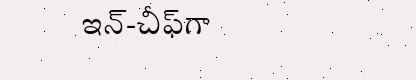ఇన్-చీఫ్‌గా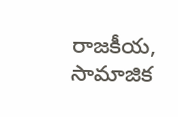రాజకీయ, సామాజిక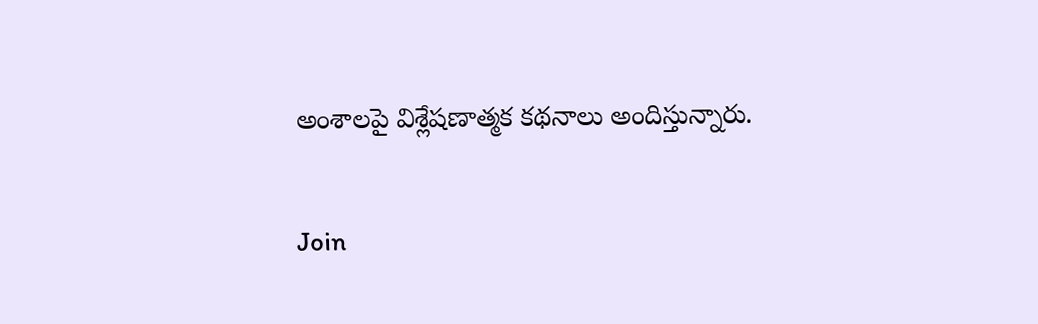అంశాలపై విశ్లేషణాత్మక కథనాలు అందిస్తున్నారు.

Join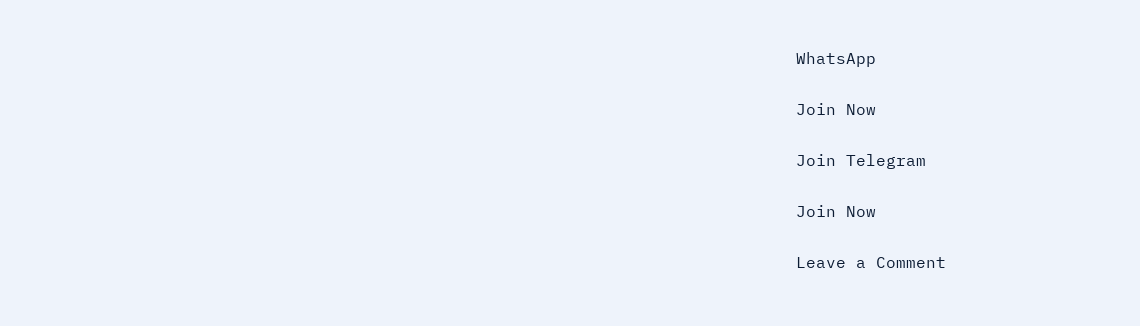WhatsApp

Join Now

Join Telegram

Join Now

Leave a Comment